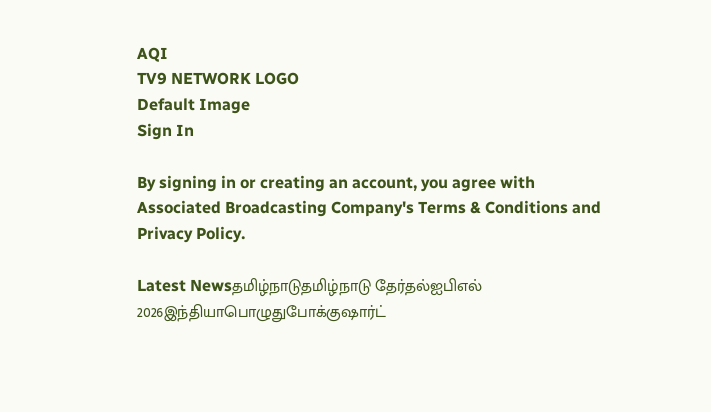AQI
TV9 NETWORK LOGO
Default Image
Sign In

By signing in or creating an account, you agree with Associated Broadcasting Company's Terms & Conditions and Privacy Policy.

Latest Newsதமிழ்நாடுதமிழ்நாடு தேர்தல்ஐபிஎல் 2026இந்தியாபொழுதுபோக்குஷார்ட்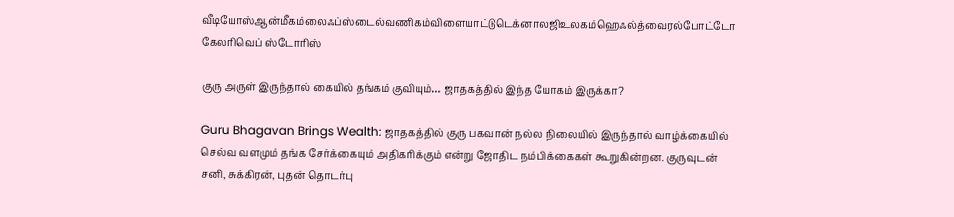வீடியோஸ்ஆன்மீகம்லைஃப்ஸ்டைல்வணிகம்விளையாட்டுடெக்னாலஜிஉலகம்ஹெஃல்த்வைரல்போட்டோ கேலரிவெப் ஸ்டோரிஸ்

குரு அருள் இருந்தால் கையில் தங்கம் குவியும்… ஜாதகத்தில் இந்த யோகம் இருக்கா?

Guru Bhagavan Brings Wealth: ஜாதகத்தில் குரு பகவான் நல்ல நிலையில் இருந்தால் வாழ்க்கையில் செல்வ வளமும் தங்க சேர்க்கையும் அதிகரிக்கும் என்று ஜோதிட நம்பிக்கைகள் கூறுகின்றன. குருவுடன் சனி, சுக்கிரன், புதன் தொடர்பு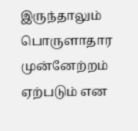இருந்தாலும் பொருளாதார முன்னேற்றம் ஏற்படும் என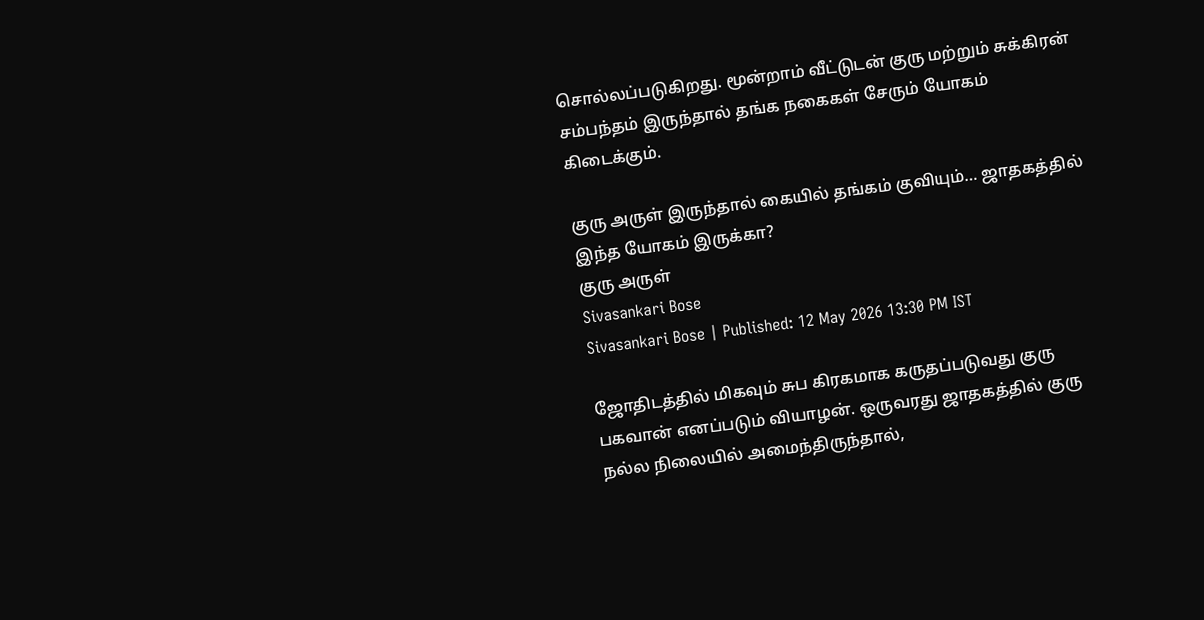சொல்லப்படுகிறது. மூன்றாம் வீட்டுடன் குரு மற்றும் சுக்கிரன் சம்பந்தம் இருந்தால் தங்க நகைகள் சேரும் யோகம் கிடைக்கும்.

குரு அருள் இருந்தால் கையில் தங்கம் குவியும்… ஜாதகத்தில் இந்த யோகம் இருக்கா?
குரு அருள்
Sivasankari Bose
Sivasankari Bose | Published: 12 May 2026 13:30 PM IST

ஜோதிடத்தில் மிகவும் சுப கிரகமாக கருதப்படுவது குரு பகவான் எனப்படும் வியாழன். ஒருவரது ஜாதகத்தில் குரு நல்ல நிலையில் அமைந்திருந்தால்,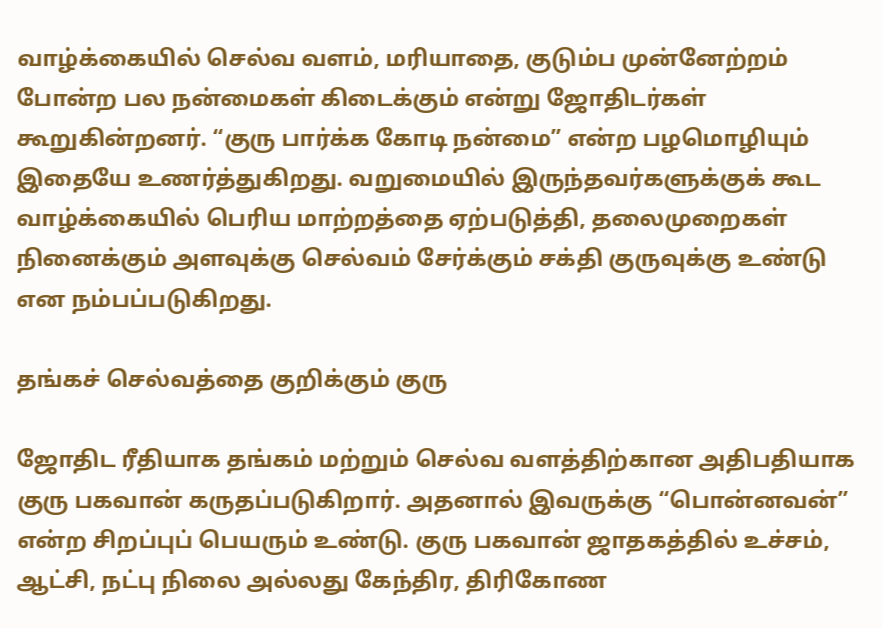வாழ்க்கையில் செல்வ வளம், மரியாதை, குடும்ப முன்னேற்றம் போன்ற பல நன்மைகள் கிடைக்கும் என்று ஜோதிடர்கள் கூறுகின்றனர். “குரு பார்க்க கோடி நன்மை” என்ற பழமொழியும் இதையே உணர்த்துகிறது. வறுமையில் இருந்தவர்களுக்குக் கூட வாழ்க்கையில் பெரிய மாற்றத்தை ஏற்படுத்தி, தலைமுறைகள் நினைக்கும் அளவுக்கு செல்வம் சேர்க்கும் சக்தி குருவுக்கு உண்டு என நம்பப்படுகிறது.

தங்கச் செல்வத்தை குறிக்கும் குரு

ஜோதிட ரீதியாக தங்கம் மற்றும் செல்வ வளத்திற்கான அதிபதியாக குரு பகவான் கருதப்படுகிறார். அதனால் இவருக்கு “பொன்னவன்” என்ற சிறப்புப் பெயரும் உண்டு. குரு பகவான் ஜாதகத்தில் உச்சம், ஆட்சி, நட்பு நிலை அல்லது கேந்திர, திரிகோண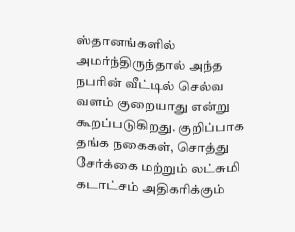ஸ்தானங்களில் அமர்ந்திருந்தால் அந்த நபரின் வீட்டில் செல்வ வளம் குறையாது என்று கூறப்படுகிறது. குறிப்பாக தங்க நகைகள், சொத்து சேர்க்கை மற்றும் லட்சுமி கடாட்சம் அதிகரிக்கும்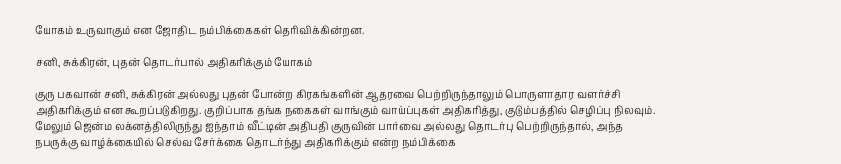யோகம் உருவாகும் என ஜோதிட நம்பிக்கைகள் தெரிவிக்கின்றன.

சனி, சுக்கிரன், புதன் தொடர்பால் அதிகரிக்கும் யோகம்

குரு பகவான் சனி, சுக்கிரன் அல்லது புதன் போன்ற கிரகங்களின் ஆதரவை பெற்றிருந்தாலும் பொருளாதார வளர்ச்சி அதிகரிக்கும் என கூறப்படுகிறது. குறிப்பாக தங்க நகைகள் வாங்கும் வாய்ப்புகள் அதிகரித்து, குடும்பத்தில் செழிப்பு நிலவும். மேலும் ஜென்ம லக்னத்திலிருந்து ஐந்தாம் வீட்டின் அதிபதி குருவின் பார்வை அல்லது தொடர்பு பெற்றிருந்தால், அந்த நபருக்கு வாழ்க்கையில் செல்வ சேர்க்கை தொடர்ந்து அதிகரிக்கும் என்ற நம்பிக்கை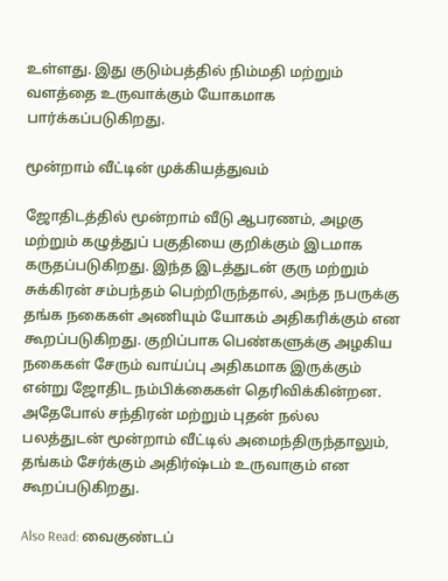உள்ளது. இது குடும்பத்தில் நிம்மதி மற்றும் வளத்தை உருவாக்கும் யோகமாக பார்க்கப்படுகிறது.

மூன்றாம் வீட்டின் முக்கியத்துவம்

ஜோதிடத்தில் மூன்றாம் வீடு ஆபரணம், அழகு மற்றும் கழுத்துப் பகுதியை குறிக்கும் இடமாக கருதப்படுகிறது. இந்த இடத்துடன் குரு மற்றும் சுக்கிரன் சம்பந்தம் பெற்றிருந்தால், அந்த நபருக்கு தங்க நகைகள் அணியும் யோகம் அதிகரிக்கும் என கூறப்படுகிறது. குறிப்பாக பெண்களுக்கு அழகிய நகைகள் சேரும் வாய்ப்பு அதிகமாக இருக்கும் என்று ஜோதிட நம்பிக்கைகள் தெரிவிக்கின்றன. அதேபோல் சந்திரன் மற்றும் புதன் நல்ல பலத்துடன் மூன்றாம் வீட்டில் அமைந்திருந்தாலும், தங்கம் சேர்க்கும் அதிர்ஷ்டம் உருவாகும் என கூறப்படுகிறது.

Also Read: வைகுண்டப்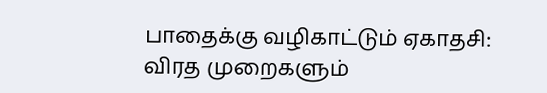பாதைக்கு வழிகாட்டும் ஏகாதசி: விரத முறைகளும்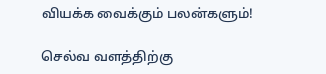வியக்க வைக்கும் பலன்களும்!

செல்வ வளத்திற்கு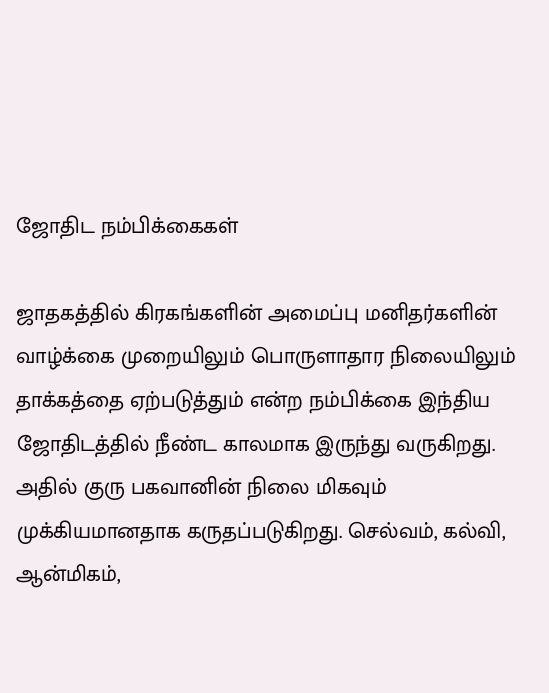ஜோதிட நம்பிக்கைகள்

ஜாதகத்தில் கிரகங்களின் அமைப்பு மனிதர்களின் வாழ்க்கை முறையிலும் பொருளாதார நிலையிலும் தாக்கத்தை ஏற்படுத்தும் என்ற நம்பிக்கை இந்திய ஜோதிடத்தில் நீண்ட காலமாக இருந்து வருகிறது. அதில் குரு பகவானின் நிலை மிகவும் முக்கியமானதாக கருதப்படுகிறது. செல்வம், கல்வி, ஆன்மிகம்,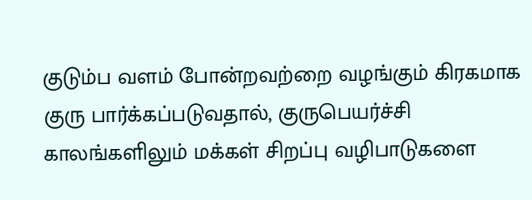குடும்ப வளம் போன்றவற்றை வழங்கும் கிரகமாக குரு பார்க்கப்படுவதால், குருபெயர்ச்சி காலங்களிலும் மக்கள் சிறப்பு வழிபாடுகளை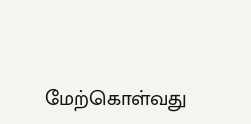மேற்கொள்வது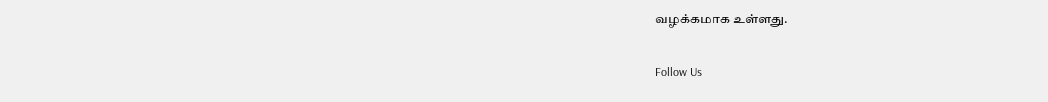வழக்கமாக உள்ளது.

Follow Us